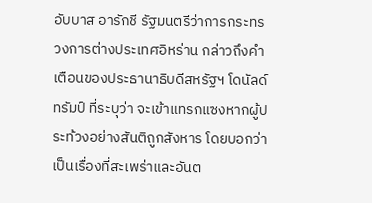อับบาส อารักชี รัฐมนตรีว่าการกระทรวงการต่างประเทศอิหร่าน กล่าวถึงคำเตือนของประธานาธิบดีสหรัฐฯ โดนัลด์ ทรัมป์ ที่ระบุว่า จะเข้าแทรกแซงหากผู้ประท้วงอย่างสันติถูกสังหาร โดยบอกว่าเป็นเรื่องที่สะเพร่าและอันต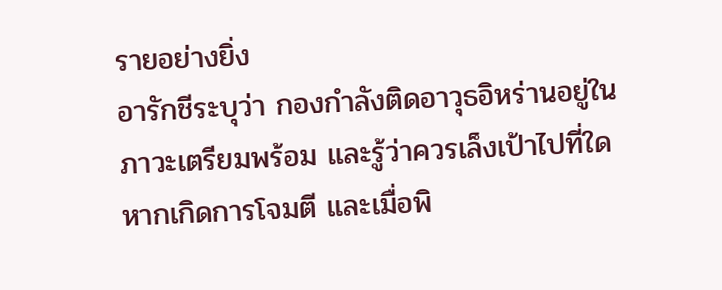รายอย่างยิ่ง
อารักชีระบุว่า กองกำลังติดอาวุธอิหร่านอยู่ในภาวะเตรียมพร้อม และรู้ว่าควรเล็งเป้าไปที่ใดหากเกิดการโจมตี และเมื่อพิ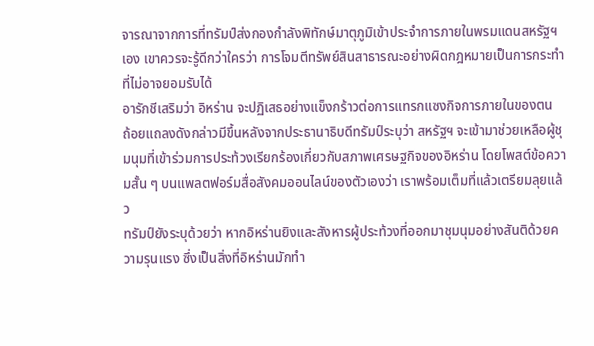จารณาจากการที่ทรัมป์ส่งกองกำลังพิทักษ์มาตุภูมิเข้าประจำการภายในพรมแดนสหรัฐฯ เอง เขาควรจะรู้ดีกว่าใครว่า การโจมตีทรัพย์สินสาธารณะอย่างผิดกฎหมายเป็นการกระทำที่ไม่อาจยอมรับได้
อารักชีเสริมว่า อิหร่าน จะปฏิเสธอย่างแข็งกร้าวต่อการแทรกแซงกิจการภายในของตน
ถ้อยแถลงดังกล่าวมีขึ้นหลังจากประธานาธิบดีทรัมป์ระบุว่า สหรัฐฯ จะเข้ามาช่วยเหลือผู้ชุมนุมที่เข้าร่วมการประท้วงเรียกร้องเกี่ยวกับสภาพเศรษฐกิจของอิหร่าน โดยโพสต์ข้อความสั้น ๆ บนแพลตฟอร์มสื่อสังคมออนไลน์ของตัวเองว่า เราพร้อมเต็มที่แล้วเตรียมลุยแล้ว
ทรัมป์ยังระบุด้วยว่า หากอิหร่านยิงและสังหารผู้ประท้วงที่ออกมาชุมนุมอย่างสันติด้วยความรุนแรง ซึ่งเป็นสิ่งที่อิหร่านมักทำ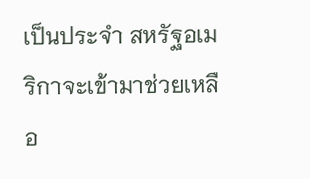เป็นประจำ สหรัฐอเมริกาจะเข้ามาช่วยเหลือ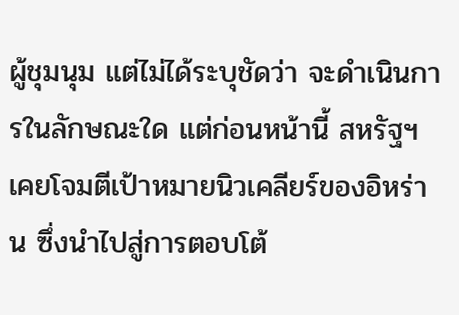ผู้ชุมนุม แต่ไม่ได้ระบุชัดว่า จะดำเนินการในลักษณะใด แต่ก่อนหน้านี้ สหรัฐฯ เคยโจมตีเป้าหมายนิวเคลียร์ของอิหร่าน ซึ่งนำไปสู่การตอบโต้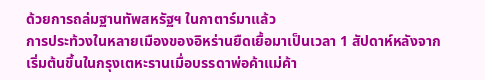ด้วยการถล่มฐานทัพสหรัฐฯ ในกาตาร์มาแล้ว
การประท้วงในหลายเมืองของอิหร่านยืดเยื้อมาเป็นเวลา 1 สัปดาห์หลังจากเริ่มต้นขึ้นในกรุงเตหะรานเมื่อบรรดาพ่อค้าแม่ค้า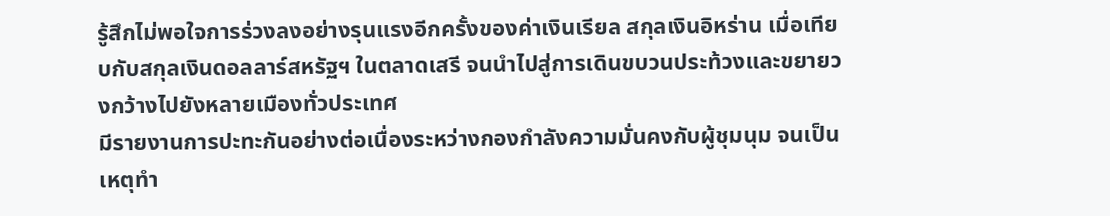รู้สึกไม่พอใจการร่วงลงอย่างรุนแรงอีกครั้งของค่าเงินเรียล สกุลเงินอิหร่าน เมื่อเทียบกับสกุลเงินดอลลาร์สหรัฐฯ ในตลาดเสรี จนนำไปสู่การเดินขบวนประท้วงและขยายวงกว้างไปยังหลายเมืองทั่วประเทศ
มีรายงานการปะทะกันอย่างต่อเนื่องระหว่างกองกำลังความมั่นคงกับผู้ชุมนุม จนเป็นเหตุทำ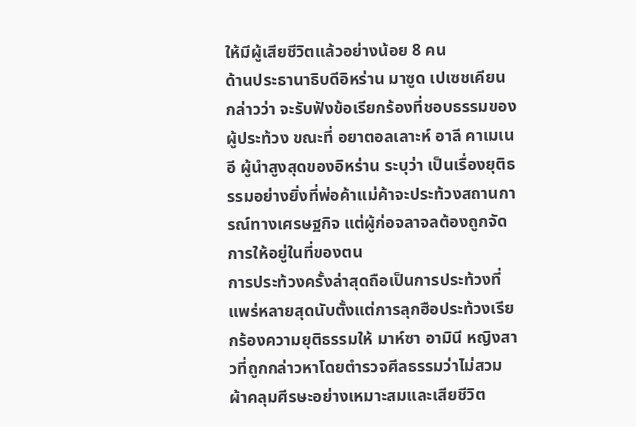ให้มีผู้เสียชีวิตแล้วอย่างน้อย 8 คน
ด้านประธานาธิบดีอิหร่าน มาซูด เปเซชเคียน กล่าวว่า จะรับฟังข้อเรียกร้องที่ชอบธรรมของผู้ประท้วง ขณะที่ อยาตอลเลาะห์ อาลี คาเมเนอี ผู้นำสูงสุดของอิหร่าน ระบุว่า เป็นเรื่องยุติธรรมอย่างยิ่งที่พ่อค้าแม่ค้าจะประท้วงสถานการณ์ทางเศรษฐกิจ แต่ผู้ก่อจลาจลต้องถูกจัดการให้อยู่ในที่ของตน
การประท้วงครั้งล่าสุดถือเป็นการประท้วงที่แพร่หลายสุดนับตั้งแต่การลุกฮือประท้วงเรียกร้องความยุติธรรมให้ มาห์ซา อามินี หญิงสาวที่ถูกกล่าวหาโดยตำรวจศีลธรรมว่าไม่สวมผ้าคลุมศีรษะอย่างเหมาะสมและเสียชีวิต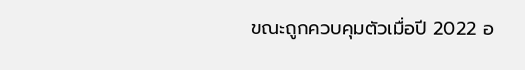ขณะถูกควบคุมตัวเมื่อปี 2022 อ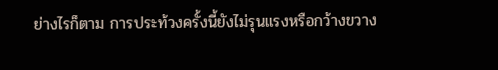ย่างไรก็ตาม การประท้วงครั้งนี้ยังไม่รุนแรงหรือกว้างขวาง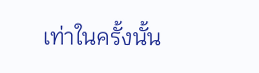เท่าในครั้งนั้น